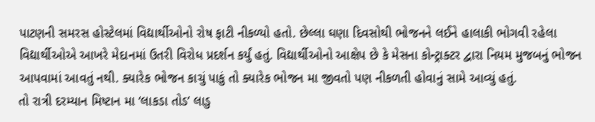પાટણની સમરસ હોસ્ટેલમાં વિદ્યાર્થીઓનો રોષ ફાટી નીકળ્યો હતો. છેલ્લા ઘણા દિવસોથી ભોજનને લઈને હાલાકી ભોગવી રહેલા વિદ્યાર્થીઓએ આખરે મેદાનમાં ઉતરી વિરોધ પ્રદર્શન કર્યું હતું. વિદ્યાર્થીઓનો આક્ષેપ છે કે મેસના કોન્ટ્રાક્ટર દ્વારા નિયમ મુજબનું ભોજન આપવામાં આવતું નથી. ક્યારેક ભોજન કાચું પાકું તો ક્યારેક ભોજન મા જીવતો પણ નીકળતી હોવાનું સામે આવ્યું હતું.
તો રાત્રી દરમ્યાન મિષ્ટાન મા ‘લાકડા તોડ’ લાડુ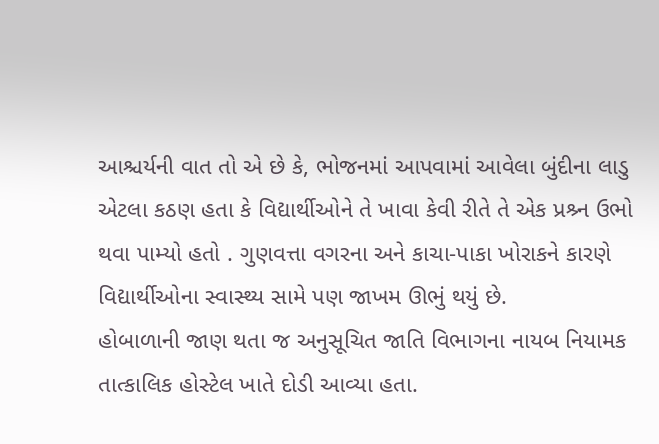આશ્ચર્યની વાત તો એ છે કે, ભોજનમાં આપવામાં આવેલા બુંદીના લાડુ એટલા કઠણ હતા કે વિદ્યાર્થીઓને તે ખાવા કેવી રીતે તે એક પ્રશ્ર્ન ઉભો થવા પામ્યો હતો . ગુણવત્તા વગરના અને કાચા-પાકા ખોરાકને કારણે વિદ્યાર્થીઓના સ્વાસ્થ્ય સામે પણ જાખમ ઊભું થયું છે.
હોબાળાની જાણ થતા જ અનુસૂચિત જાતિ વિભાગના નાયબ નિયામક તાત્કાલિક હોસ્ટેલ ખાતે દોડી આવ્યા હતા.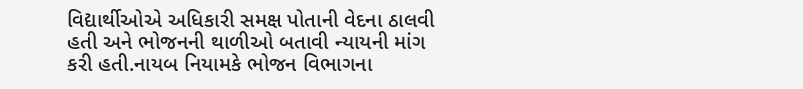વિદ્યાર્થીઓએ અધિકારી સમક્ષ પોતાની વેદના ઠાલવી હતી અને ભોજનની થાળીઓ બતાવી ન્યાયની માંગ કરી હતી.નાયબ નિયામકે ભોજન વિભાગના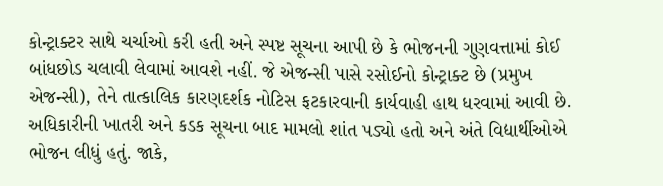કોન્ટ્રાક્ટર સાથે ચર્ચાઓ કરી હતી અને સ્પષ્ટ સૂચના આપી છે કે ભોજનની ગુણવત્તામાં કોઈ બાંધછોડ ચલાવી લેવામાં આવશે નહીં. જે એજન્સી પાસે રસોઈનો કોન્ટ્રાક્ટ છે (પ્રમુખ એજન્સી), તેને તાત્કાલિક કારણદર્શક નોટિસ ફટકારવાની કાર્યવાહી હાથ ધરવામાં આવી છે.
અધિકારીની ખાતરી અને કડક સૂચના બાદ મામલો શાંત પડ્યો હતો અને અંતે વિદ્યાર્થીઓએ ભોજન લીધું હતું. જાકે,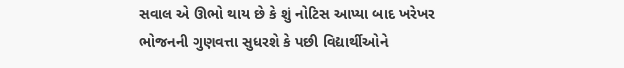સવાલ એ ઊભો થાય છે કે શું નોટિસ આપ્યા બાદ ખરેખર ભોજનની ગુણવત્તા સુધરશે કે પછી વિદ્યાર્થીઓને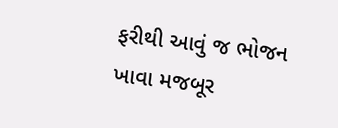ફરીથી આવું જ ભોજન ખાવા મજબૂર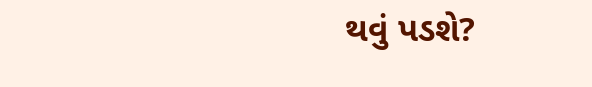થવું પડશે?